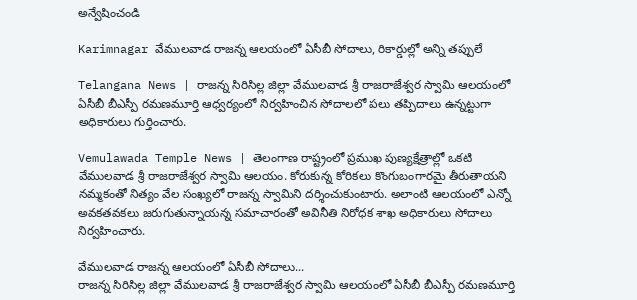అన్వేషించండి

Karimnagar వేములవాడ రాజన్న ఆలయంలో ఏసీబీ సోదాలు, రికార్డుల్లో అన్ని తప్పులే

Telangana News | రాజన్న సిరిసిల్ల జిల్లా వేములవాడ శ్రీ రాజరాజేశ్వర స్వామి ఆలయంలో ఏసీబీ బీఎస్పీ రమణమూర్తి ఆధ్వర్యంలో నిర్వహించిన సోదాలలో పలు తప్పిదాలు ఉన్నట్టుగా అధికారులు గుర్తించారు.

Vemulawada Temple News | తెలంగాణ రాష్ట్రంలో ప్రముఖ పుణ్యక్షేత్రాల్లో ఒకటి వేములవాడ శ్రీ రాజరాజేశ్వర స్వామి ఆలయం. కోరుకున్న కోరికలు కొంగుబంగారమై తీరుతాయని నమ్మకంతో నిత్యం వేల సంఖ్యలో రాజన్న స్వామిని దర్శించుకుంటారు. అలాంటి ఆలయంలో ఎన్నో అవకతవకలు జరుగుతున్నాయన్న సమాచారంతో అవినీతి నిరోధక శాఖ అధికారులు సోదాలు నిర్వహించారు.

వేములవాడ రాజన్న ఆలయంలో ఏసీబీ సోదాలు...
రాజన్న సిరిసిల్ల జిల్లా వేములవాడ శ్రీ రాజరాజేశ్వర స్వామి ఆలయంలో ఏసీబీ బీఎస్పీ రమణమూర్తి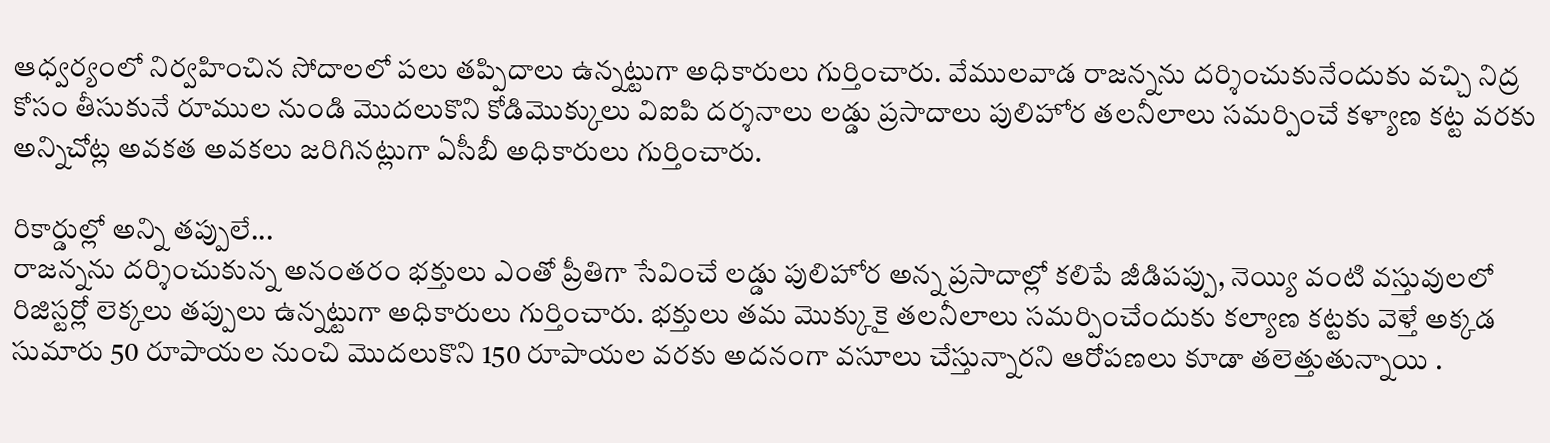ఆధ్వర్యంలో నిర్వహించిన సోదాలలో పలు తప్పిదాలు ఉన్నట్టుగా అధికారులు గుర్తించారు. వేములవాడ రాజన్నను దర్శించుకునేందుకు వచ్చి నిద్ర కోసం తీసుకునే రూముల నుండి మొదలుకొని కోడిమొక్కులు విఐపి దర్శనాలు లడ్డు ప్రసాదాలు పులిహోర తలనీలాలు సమర్పించే కళ్యాణ కట్ట వరకు అన్నిచోట్ల అవకత అవకలు జరిగినట్లుగా ఏసీబీ అధికారులు గుర్తించారు.

రికార్డుల్లో అన్ని తప్పులే...
రాజన్నను దర్శించుకున్న అనంతరం భక్తులు ఎంతో ప్రీతిగా సేవించే లడ్డు పులిహోర అన్న ప్రసాదాల్లో కలిపే జీడిపప్పు, నెయ్యి వంటి వస్తువులలో రిజిస్టర్లో లెక్కలు తప్పులు ఉన్నట్టుగా అధికారులు గుర్తించారు. భక్తులు తమ మొక్కుకై తలనీలాలు సమర్పించేందుకు కల్యాణ కట్టకు వెళ్తే అక్కడ సుమారు 50 రూపాయల నుంచి మొదలుకొని 150 రూపాయల వరకు అదనంగా వసూలు చేస్తున్నారని ఆరోపణలు కూడా తలెత్తుతున్నాయి .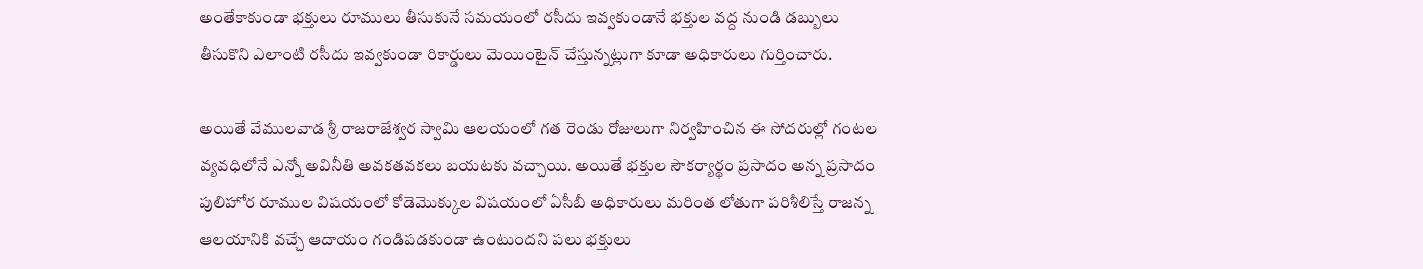అంతేకాకుండా భక్తులు రూములు తీసుకునే సమయంలో రసీదు ఇవ్వకుండానే భక్తుల వద్ద నుండి డబ్బులు తీసుకొని ఎలాంటి రసీదు ఇవ్వకుండా రికార్డులు మెయింటైన్ చేస్తున్నట్లుగా కూడా అధికారులు గుర్తించారు.

అయితే వేములవాడ శ్రీ రాజరాజేశ్వర స్వామి ఆలయంలో గత రెండు రోజులుగా నిర్వహించిన ఈ సోదరుల్లో గంటల వ్యవధిలోనే ఎన్నో అవినీతి అవకతవకలు బయటకు వచ్చాయి. అయితే భక్తుల సౌకర్యార్థం ప్రసాదం అన్న ప్రసాదం పులిహోర రూముల విషయంలో కోడెమొక్కుల విషయంలో ఏసీబీ అధికారులు మరింత లోతుగా పరిశీలిస్తే రాజన్న ఆలయానికి వచ్చే ఆదాయం గండిపడకుండా ఉంటుందని పలు భక్తులు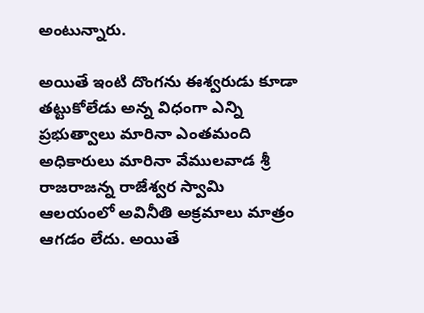అంటున్నారు.

అయితే ఇంటి దొంగను ఈశ్వరుడు కూడా తట్టుకోలేడు అన్న విధంగా ఎన్ని ప్రభుత్వాలు మారినా ఎంతమంది అధికారులు మారినా వేములవాడ శ్రీ రాజరాజన్న రాజేశ్వర స్వామి ఆలయంలో అవినీతి అక్రమాలు మాత్రం ఆగడం లేదు. అయితే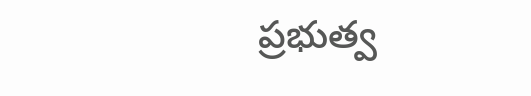ప్రభుత్వ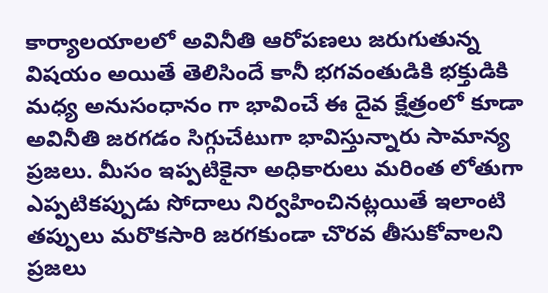కార్యాలయాలలో అవినీతి ఆరోపణలు జరుగుతున్న విషయం అయితే తెలిసిందే కానీ భగవంతుడికి భక్తుడికి మధ్య అనుసంధానం గా భావించే ఈ దైవ క్షేత్రంలో కూడా అవినీతి జరగడం సిగ్గుచేటుగా భావిస్తున్నారు సామాన్య ప్రజలు. మీసం ఇప్పటికైనా అధికారులు మరింత లోతుగా ఎప్పటికప్పుడు సోదాలు నిర్వహించినట్లయితే ఇలాంటి తప్పులు మరొకసారి జరగకుండా చొరవ తీసుకోవాలని ప్రజలు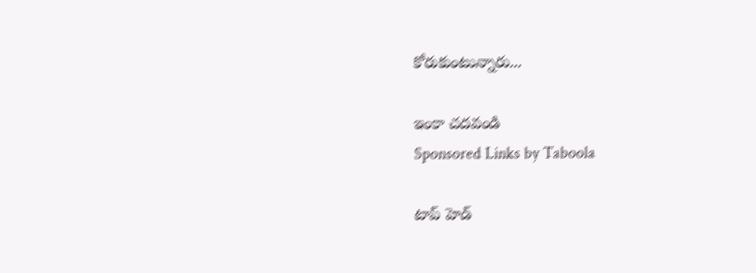కోరుకుంటున్నారు...

ఇంకా చదవండి
Sponsored Links by Taboola

టాప్ హెడ్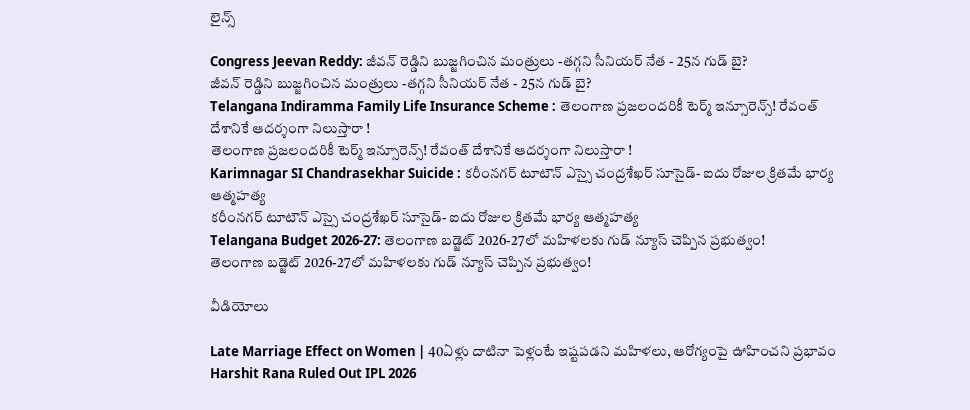లైన్స్

Congress Jeevan Reddy: జీవన్ రెడ్డిని బుజ్జగించిన మంత్రులు -తగ్గని సీనియర్ నేత - 25న గుడ్ బై?
జీవన్ రెడ్డిని బుజ్జగించిన మంత్రులు -తగ్గని సీనియర్ నేత - 25న గుడ్ బై?
Telangana Indiramma Family Life Insurance Scheme : తెలంగాణ ప్రజలందరికీ టెర్మ్‌ ఇన్సూరెన్స్‌! రేవంత్ దేశానికే ఆదర్శంగా నిలుస్తారా !
తెలంగాణ ప్రజలందరికీ టెర్మ్‌ ఇన్సూరెన్స్‌! రేవంత్ దేశానికే ఆదర్శంగా నిలుస్తారా !
Karimnagar SI Chandrasekhar Suicide : కరీంనగర్‌ టూటౌన్‌ ఎస్సై చంద్రశేఖర్‌ సూసైడ్‌- ఐదు రోజుల క్రితమే భార్య ఆత్మహత్య
కరీంనగర్‌ టూటౌన్‌ ఎస్సై చంద్రశేఖర్‌ సూసైడ్‌- ఐదు రోజుల క్రితమే భార్య ఆత్మహత్య
Telangana Budget 2026-27: తెలంగాణ బడ్జెట్‌ 2026-27లో మహిళలకు గుడ్ న్యూస్ చెప్పిన ప్రభుత్వం!
తెలంగాణ బడ్జెట్‌ 2026-27లో మహిళలకు గుడ్ న్యూస్ చెప్పిన ప్రభుత్వం!

వీడియోలు

Late Marriage Effect on Women | 40ఏళ్లు దాటినా పెళ్లంటే ఇష్టపడని మహిళలు, ఆరోగ్యంపై ఊహించని ప్రభావం
Harshit Rana Ruled Out IPL 2026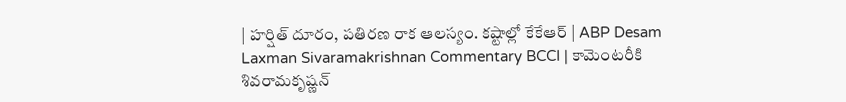| హర్షిత్ దూరం, పతిరణ రాక ఆలస్యం. కష్టాల్లో కేకేఆర్ | ABP Desam
Laxman Sivaramakrishnan Commentary BCCI | కామెంటరీకి శివరామకృష్ణన్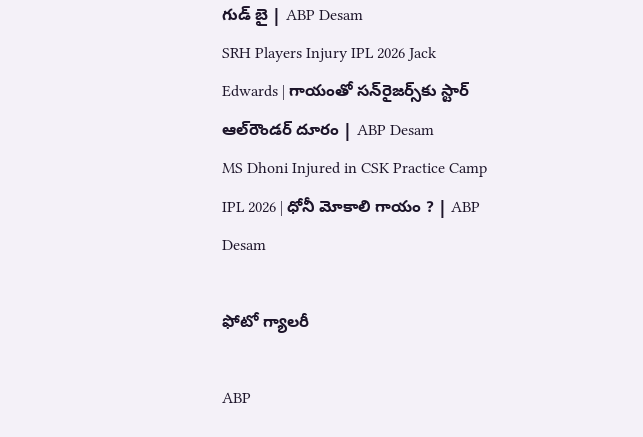గుడ్ బై | ABP Desam
SRH Players Injury IPL 2026 Jack Edwards | గాయంతో సన్‌రైజర్స్‌కు స్టార్ ఆల్‌రౌండర్ దూరం | ABP Desam
MS Dhoni Injured in CSK Practice Camp IPL 2026 | ధోనీ మోకాలి గాయం ? | ABP Desam

ఫోటో గ్యాలరీ

ABP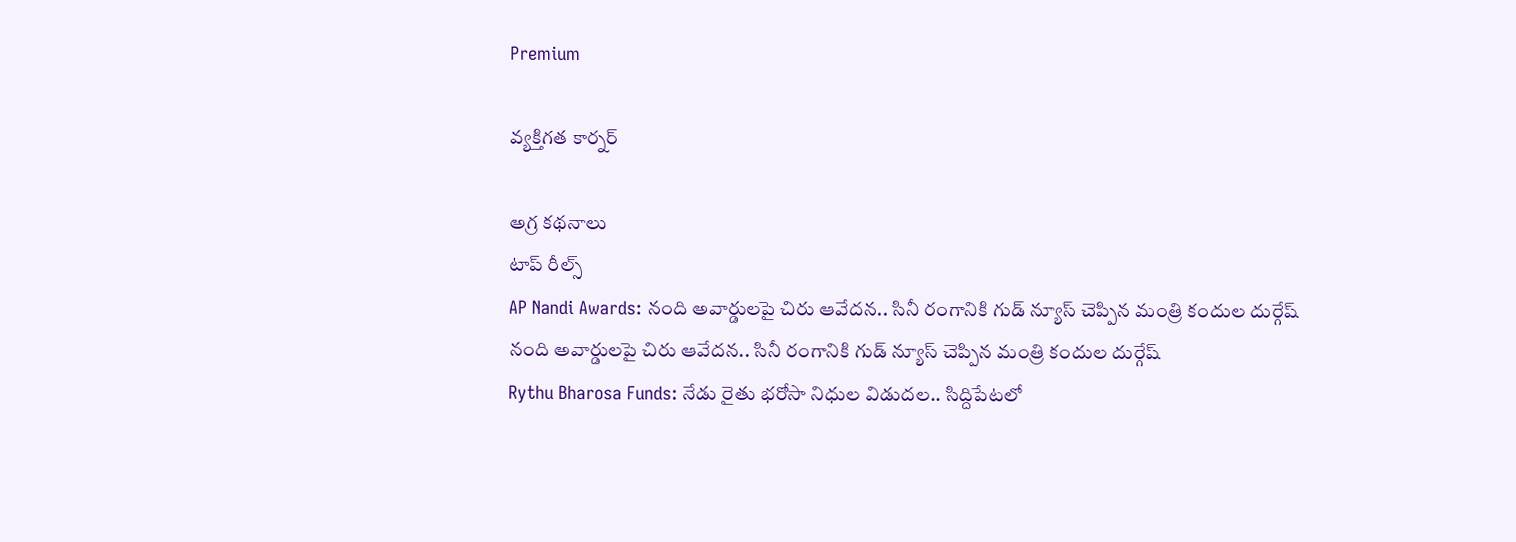Premium

వ్యక్తిగత కార్నర్

అగ్ర కథనాలు
టాప్ రీల్స్
AP Nandi Awards: నంది అవార్డులపై చిరు ఆవేదన.. సినీ రంగానికి గుడ్ న్యూస్ చెప్పిన మంత్రి కందుల దుర్గేష్
నంది అవార్డులపై చిరు ఆవేదన.. సినీ రంగానికి గుడ్ న్యూస్ చెప్పిన మంత్రి కందుల దుర్గేష్
Rythu Bharosa Funds: నేడు రైతు భరోసా నిధుల విడుదల.. సిద్దిపేటలో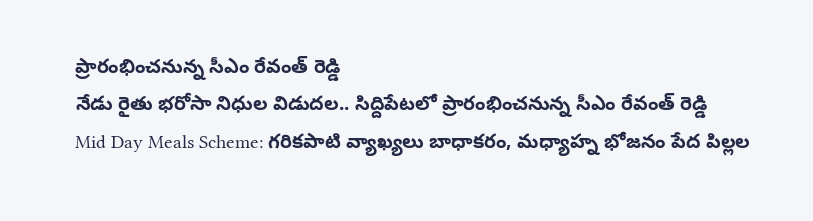ప్రారంభించనున్న సీఎం రేవంత్ రెడ్డి
నేడు రైతు భరోసా నిధుల విడుదల.. సిద్దిపేటలో ప్రారంభించనున్న సీఎం రేవంత్ రెడ్డి
Mid Day Meals Scheme: గరికపాటి వ్యాఖ్యలు బాధాకరం, మధ్యాహ్న భోజనం పేద పిల్లల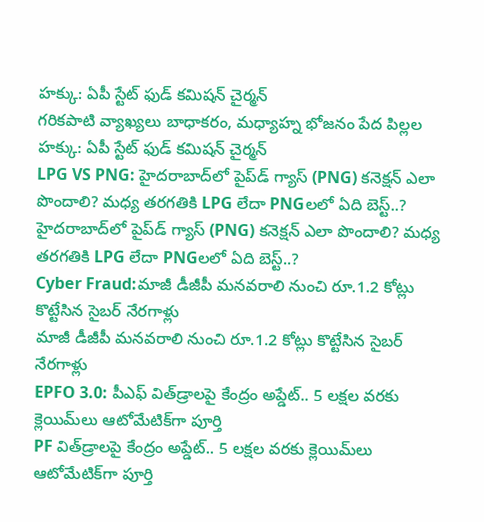హక్కు: ఏపీ స్టేట్ ఫుడ్ కమిషన్ చైర్మన్
గరికపాటి వ్యాఖ్యలు బాధాకరం, మధ్యాహ్న భోజనం పేద పిల్లల హక్కు: ఏపీ స్టేట్ ఫుడ్ కమిషన్ చైర్మన్
LPG VS PNG: హైదరాబాద్‌లో పైప్‌డ్ గ్యాస్ (PNG) కనెక్షన్ ఎలా పొందాలి? మధ్య తరగతికి LPG లేదా PNGలలో ఏది బెస్ట్..?
హైదరాబాద్‌లో పైప్‌డ్ గ్యాస్ (PNG) కనెక్షన్ ఎలా పొందాలి? మధ్య తరగతికి LPG లేదా PNGలలో ఏది బెస్ట్..?
Cyber Fraud:మాజీ డీజీపీ మనవరాలి నుంచి రూ.1.2 కోట్లు కొట్టేసిన సైబర్ నేరగాళ్లు
మాజీ డీజీపీ మనవరాలి నుంచి రూ.1.2 కోట్లు కొట్టేసిన సైబర్ నేరగాళ్లు
EPFO 3.0: పీఎఫ్ విత్‌డ్రాలపై కేంద్రం అప్డేట్.. 5 లక్షల వరకు క్లెయిమ్‌లు ఆటోమేటిక్‌గా పూర్తి
PF విత్‌డ్రాలపై కేంద్రం అప్డేట్.. 5 లక్షల వరకు క్లెయిమ్‌లు ఆటోమేటిక్‌గా పూర్తి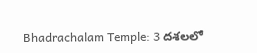Bhadrachalam Temple: 3 దశలలో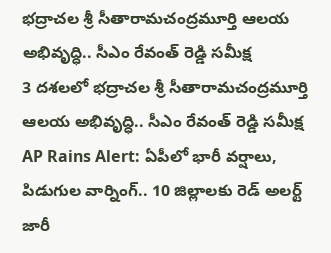భద్రాచల శ్రీ సీతారామచంద్రమూర్తి ఆలయ అభివృద్ధి.. సీఎం రేవంత్ రెడ్డి సమీక్ష
3 దశలలో భద్రాచల శ్రీ సీతారామచంద్రమూర్తి ఆలయ అభివృద్ధి.. సీఎం రేవంత్ రెడ్డి సమీక్ష
AP Rains Alert: ఏపీలో భారీ వర్షాలు, పిడుగుల వార్నింగ్.. 10 జిల్లాలకు రెడ్ అలర్ట్ జారీ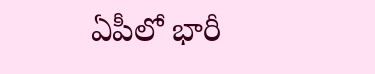ఏపీలో భారీ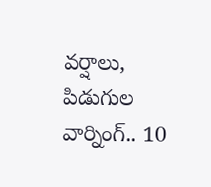వర్షాలు, పిడుగుల వార్నింగ్.. 10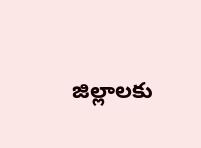జిల్లాలకు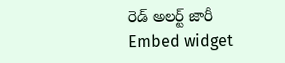రెడ్ అలర్ట్ జారీ
Embed widget